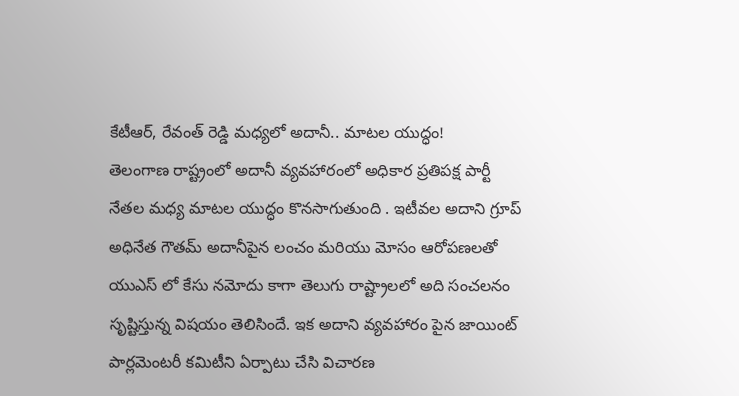కేటీఆర్, రేవంత్ రెడ్డి మధ్యలో అదానీ.. మాటల యుద్ధం!
తెలంగాణ రాష్ట్రంలో అదానీ వ్యవహారంలో అధికార ప్రతిపక్ష పార్టీ నేతల మధ్య మాటల యుద్ధం కొనసాగుతుంది . ఇటీవల అదాని గ్రూప్ అధినేత గౌతమ్ అదానీపైన లంచం మరియు మోసం ఆరోపణలతో యుఎస్ లో కేసు నమోదు కాగా తెలుగు రాష్ట్రాలలో అది సంచలనం సృష్టిస్తున్న విషయం తెలిసిందే. ఇక అదాని వ్యవహారం పైన జాయింట్ పార్లమెంటరీ కమిటీని ఏర్పాటు చేసి విచారణ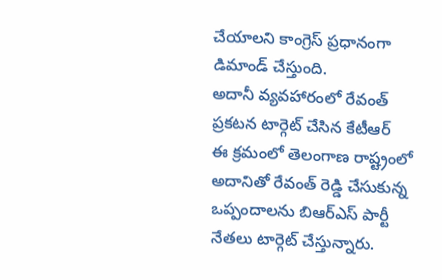చేయాలని కాంగ్రెస్ ప్రధానంగా డిమాండ్ చేస్తుంది.
అదానీ వ్యవహారంలో రేవంత్ ప్రకటన టార్గెట్ చేసిన కేటీఆర్
ఈ క్రమంలో తెలంగాణ రాష్ట్రంలో అదానితో రేవంత్ రెడ్డి చేసుకున్న ఒప్పందాలను బిఆర్ఎస్ పార్టీ నేతలు టార్గెట్ చేస్తున్నారు.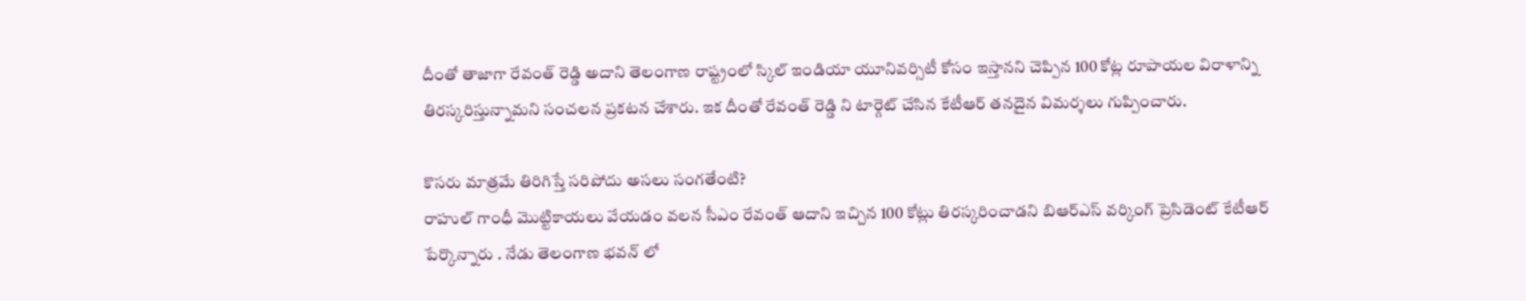దీంతో తాజాగా రేవంత్ రెడ్డి అదాని తెలంగాణ రాష్ట్రంలో స్కిల్ ఇండియా యూనివర్సిటీ కోసం ఇస్తానని చెప్పిన 100 కోట్ల రూపాయల విరాళాన్ని తిరస్కరిస్తున్నామని సంచలన ప్రకటన చేశారు. ఇక దీంతో రేవంత్ రెడ్డి ని టార్గెట్ చేసిన కేటీఆర్ తనదైన విమర్శలు గుప్పించారు.

కొసరు మాత్రమే తిరిగిస్తే సరిపోదు అసలు సంగతేంటి?
రాహుల్ గాంధీ మొట్టికాయలు వేయడం వలన సీఎం రేవంత్ ఆదాని ఇచ్చిన 100 కోట్లు తిరస్కరించాడని బిఆర్ఎస్ వర్కింగ్ ప్రెసిడెంట్ కేటీఆర్ పేర్కొన్నారు . నేడు తెలంగాణ భవన్ లో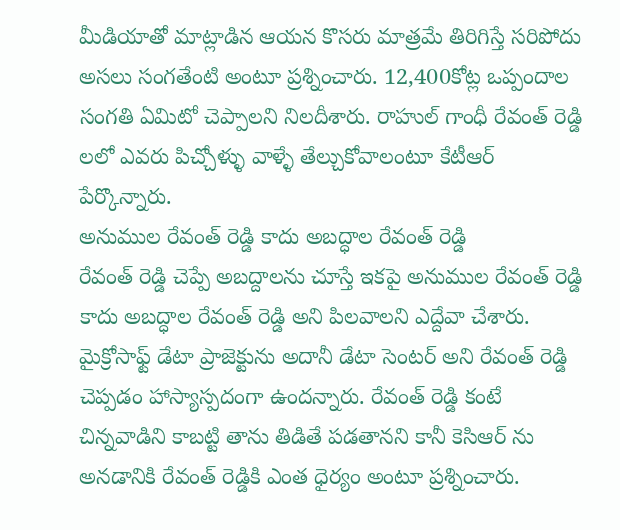మీడియాతో మాట్లాడిన ఆయన కొసరు మాత్రమే తిరిగిస్తే సరిపోదు అసలు సంగతేంటి అంటూ ప్రశ్నించారు. 12,400కోట్ల ఒప్పందాల సంగతి ఏమిటో చెప్పాలని నిలదీశారు. రాహుల్ గాంధీ రేవంత్ రెడ్డి లలో ఎవరు పిచ్చోళ్ళు వాళ్ళే తేల్చుకోవాలంటూ కేటీఆర్ పేర్కొన్నారు.
అనుముల రేవంత్ రెడ్డి కాదు అబద్ధాల రేవంత్ రెడ్డి
రేవంత్ రెడ్డి చెప్పే అబద్దాలను చూస్తే ఇకపై అనుముల రేవంత్ రెడ్డి కాదు అబద్ధాల రేవంత్ రెడ్డి అని పిలవాలని ఎద్దేవా చేశారు. మైక్రోసాఫ్ట్ డేటా ప్రాజెక్టును అదానీ డేటా సెంటర్ అని రేవంత్ రెడ్డి చెప్పడం హాస్యాస్పదంగా ఉందన్నారు. రేవంత్ రెడ్డి కంటే చిన్నవాడిని కాబట్టి తాను తిడితే పడతానని కానీ కెసిఆర్ ను అనడానికి రేవంత్ రెడ్డికి ఎంత ధైర్యం అంటూ ప్రశ్నించారు.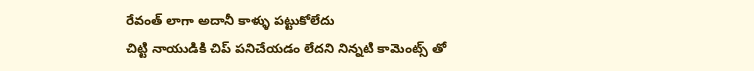రేవంత్ లాగా అదానీ కాళ్ళు పట్టుకోలేదు
చిట్టి నాయుడికి చిప్ పనిచేయడం లేదని నిన్నటి కామెంట్స్ తో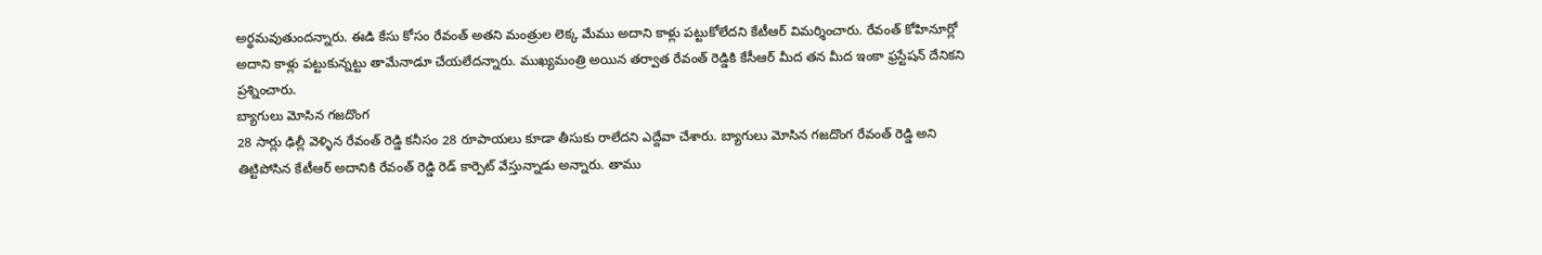అర్థమవుతుందన్నారు. ఈడి కేసు కోసం రేవంత్ అతని మంత్రుల లెక్క మేము అదాని కాళ్లు పట్టుకోలేదని కేటీఆర్ విమర్శించారు. రేవంత్ కోహినూర్లో అదాని కాళ్లు పట్టుకున్నట్టు తామేనాడూ చేయలేదన్నారు. ముఖ్యమంత్రి అయిన తర్వాత రేవంత్ రెడ్డికి కేసీఆర్ మీద తన మీద ఇంకా ఫ్రస్టేషన్ దేనికని ప్రశ్నించారు.
బ్యాగులు మోసిన గజదొంగ
28 సార్లు ఢిల్లీ వెళ్ళిన రేవంత్ రెడ్డి కనీసం 28 రూపాయలు కూడా తీసుకు రాలేదని ఎద్దేవా చేశారు. బ్యాగులు మోసిన గజదొంగ రేవంత్ రెడ్డి అని తిట్టిపోసిన కేటీఆర్ అదానికి రేవంత్ రెడ్డి రెడ్ కార్పెట్ వేస్తున్నాడు అన్నారు. తాము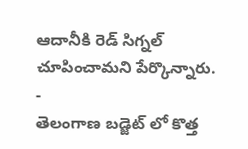ఆదానీకి రెడ్ సిగ్నల్ చూపించామని పేర్కొన్నారు.
-
తెలంగాణ బడ్జెట్ లో కొత్త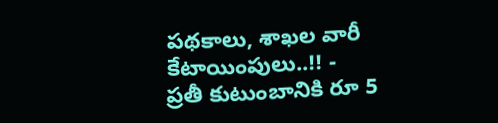పథకాలు, శాఖల వారీ కేటాయింపులు..!! -
ప్రతీ కుటుంబానికి రూ 5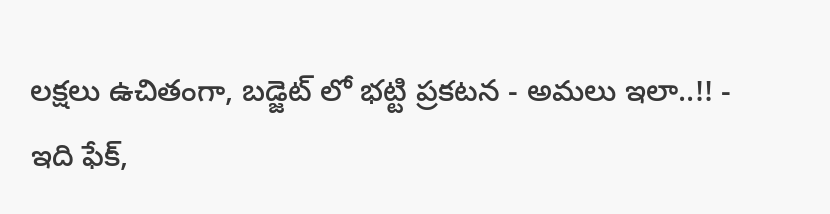లక్షలు ఉచితంగా, బడ్జెట్ లో భట్టి ప్రకటన - అమలు ఇలా..!! -
ఇది ఫేక్,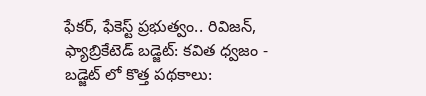ఫేకర్, ఫేకెస్ట్ ప్రభుత్వం.. రివిజన్, ఫ్యాబ్రికేటెడ్ బడ్జెట్: కవిత ధ్వజం -
బడ్జెట్ లో కొత్త పథకాలు: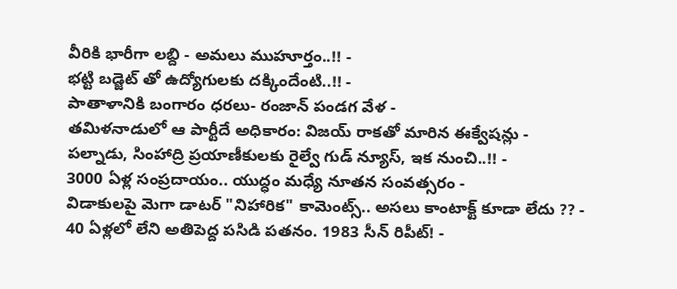వీరికి భారీగా లబ్ది - అమలు ముహూర్తం..!! -
భట్టి బడ్జెట్ తో ఉద్యోగులకు దక్కిందేంటి..!! -
పాతాళానికి బంగారం ధరలు- రంజాన్ పండగ వేళ -
తమిళనాడులో ఆ పార్టీదే అధికారం: విజయ్ రాకతో మారిన ఈక్వేషన్లు -
పల్నాడు, సింహాద్రి ప్రయాణీకులకు రైల్వే గుడ్ న్యూస్, ఇక నుంచి..!! -
3000 ఏళ్ల సంప్రదాయం.. యుద్ధం మధ్యే నూతన సంవత్సరం -
విడాకులపై మెగా డాటర్ "నిహారిక" కామెంట్స్.. అసలు కాంటాక్ట్ కూడా లేదు ?? -
40 ఏళ్లలో లేని అతిపెద్ద పసిడి పతనం. 1983 సీన్ రిపీట్! -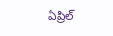ఏప్రిల్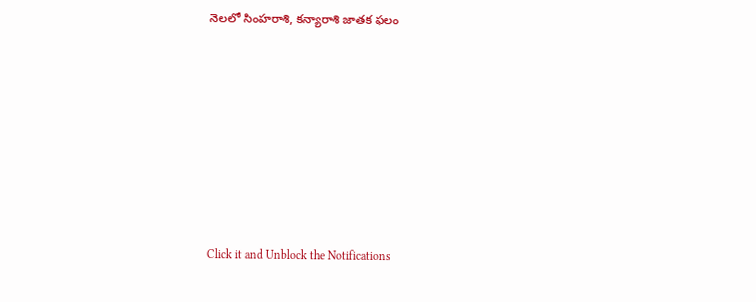నెలలో సింహరాశి, కన్యారాశి జాతక ఫలం












Click it and Unblock the Notifications